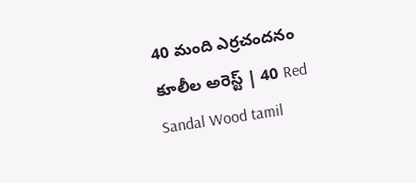40 మంది ఎర్రచందనం కూలీల అరెస్ట్ | 40 Red Sandal Wood tamil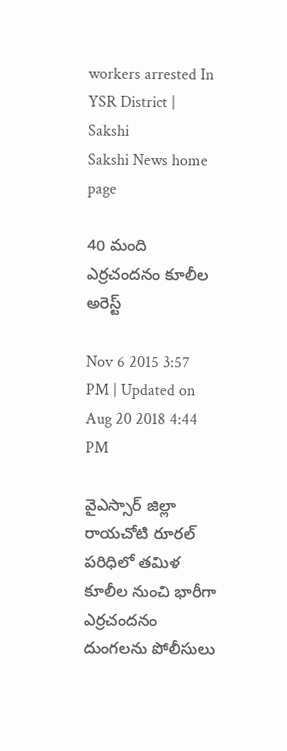workers arrested In YSR District | Sakshi
Sakshi News home page

40 మంది ఎర్రచందనం కూలీల అరెస్ట్

Nov 6 2015 3:57 PM | Updated on Aug 20 2018 4:44 PM

వైఎస్సార్ జిల్లా రాయచోటి రూరల్ పరిధిలో తమిళ కూలీల నుంచి భారీగా ఎర్రచందనం దుంగలను పోలీసులు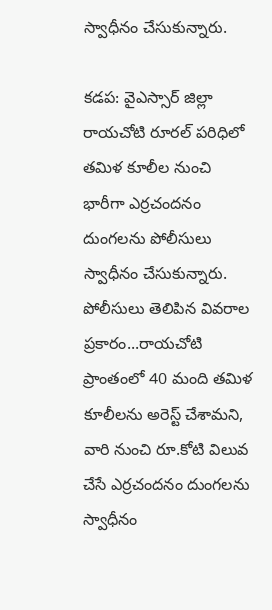స్వాధీనం చేసుకున్నారు.

కడప: వైఎస్సార్ జిల్లా రాయచోటి రూరల్ పరిధిలో తమిళ కూలీల నుంచి భారీగా ఎర్రచందనం దుంగలను పోలీసులు స్వాధీనం చేసుకున్నారు. పోలీసులు తెలిపిన వివరాల ప్రకారం...రాయచోటి ప్రాంతంలో 40 మంది తమిళ కూలీలను అరెస్ట్ చేశామని, వారి నుంచి రూ.కోటి విలువ చేసే ఎర్రచందనం దుంగలను స్వాధీనం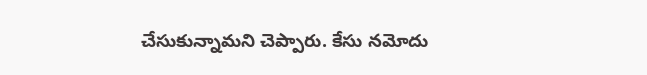చేసుకున్నామని చెప్పారు. కేసు నమోదు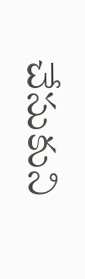చేసుకుని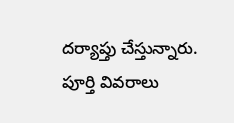దర్యాప్తు చేస్తున్నారు. పూర్తి వివరాలు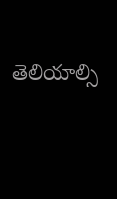తెలియాల్సి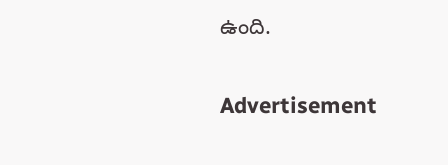ఉంది.


Advertisement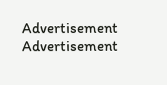Advertisement
Advertisement